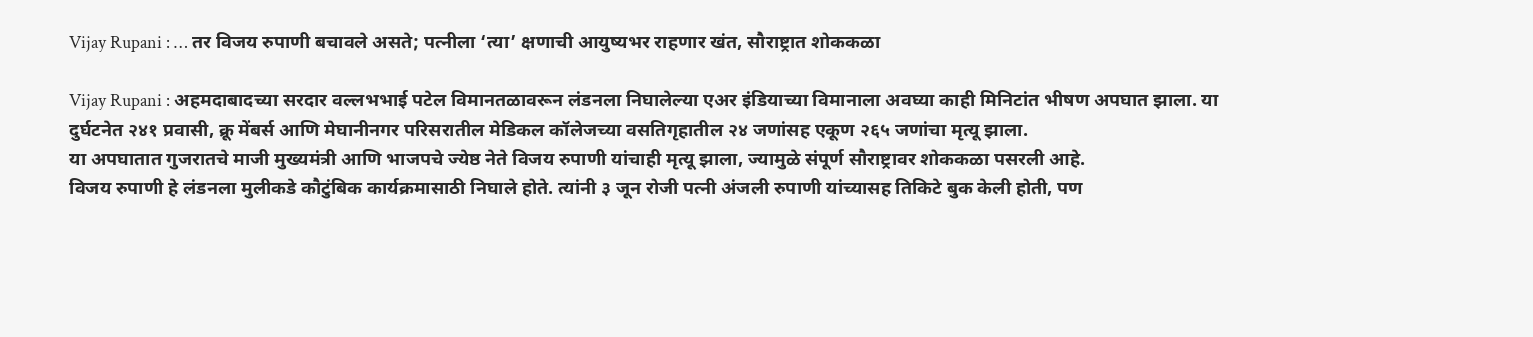Vijay Rupani : … तर विजय रुपाणी बचावले असते; पत्नीला ‘त्या’ क्षणाची आयुष्यभर राहणार खंत, सौराष्ट्रात शोककळा

Vijay Rupani : अहमदाबादच्या सरदार वल्लभभाई पटेल विमानतळावरून लंडनला निघालेल्या एअर इंडियाच्या विमानाला अवघ्या काही मिनिटांत भीषण अपघात झाला. या दुर्घटनेत २४१ प्रवासी, क्रू मेंबर्स आणि मेघानीनगर परिसरातील मेडिकल कॉलेजच्या वसतिगृहातील २४ जणांसह एकूण २६५ जणांचा मृत्यू झाला.
या अपघातात गुजरातचे माजी मुख्यमंत्री आणि भाजपचे ज्येष्ठ नेते विजय रुपाणी यांचाही मृत्यू झाला, ज्यामुळे संपूर्ण सौराष्ट्रावर शोककळा पसरली आहे.
विजय रुपाणी हे लंडनला मुलीकडे कौटुंबिक कार्यक्रमासाठी निघाले होते. त्यांनी ३ जून रोजी पत्नी अंजली रुपाणी यांच्यासह तिकिटे बुक केली होती, पण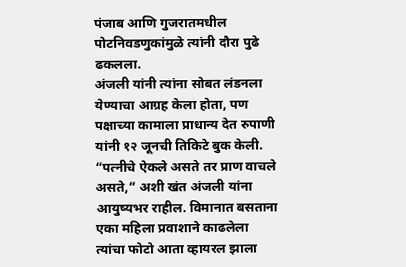पंजाब आणि गुजरातमधील पोटनिवडणुकांमुळे त्यांनी दौरा पुढे ढकलला.
अंजली यांनी त्यांना सोबत लंडनला येण्याचा आग्रह केला होता, पण पक्षाच्या कामाला प्राधान्य देत रुपाणी यांनी १२ जूनची तिकिटे बुक केली. “पत्नीचे ऐकले असते तर प्राण वाचले असते,” अशी खंत अंजली यांना आयुष्यभर राहील. विमानात बसताना एका महिला प्रवाशाने काढलेला त्यांचा फोटो आता व्हायरल झाला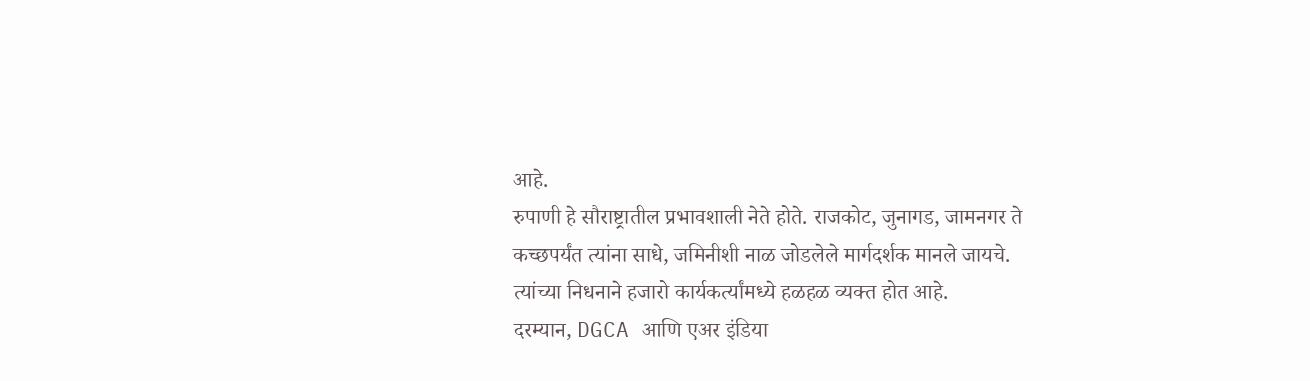आहे.
रुपाणी हे सौराष्ट्रातील प्रभावशाली नेते होते. राजकोट, जुनागड, जामनगर ते कच्छपर्यंत त्यांना साधे, जमिनीशी नाळ जोडलेले मार्गदर्शक मानले जायचे. त्यांच्या निधनाने हजारो कार्यकर्त्यांमध्ये हळहळ व्यक्त होत आहे.
दरम्यान, DGCA आणि एअर इंडिया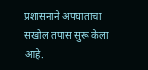प्रशासनाने अपघाताचा सखोल तपास सुरू केला आहे.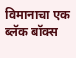विमानाचा एक ब्लॅक बॉक्स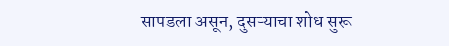सापडला असून, दुसऱ्याचा शोध सुरू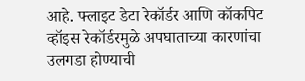आहे. फ्लाइट डेटा रेकॉर्डर आणि कॉकपिट व्हॉइस रेकॉर्डरमुळे अपघाताच्या कारणांचा उलगडा होण्याची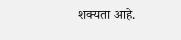शक्यता आहे.